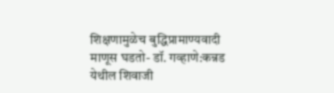शिक्षणामुळेच बुद्धिप्रामाण्यवादी माणूस घडतो- डॉ. गव्हाणे:कन्नड येथील शिवाजी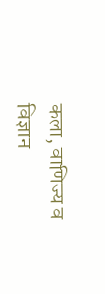कला, वाणिज्य व विज्ञान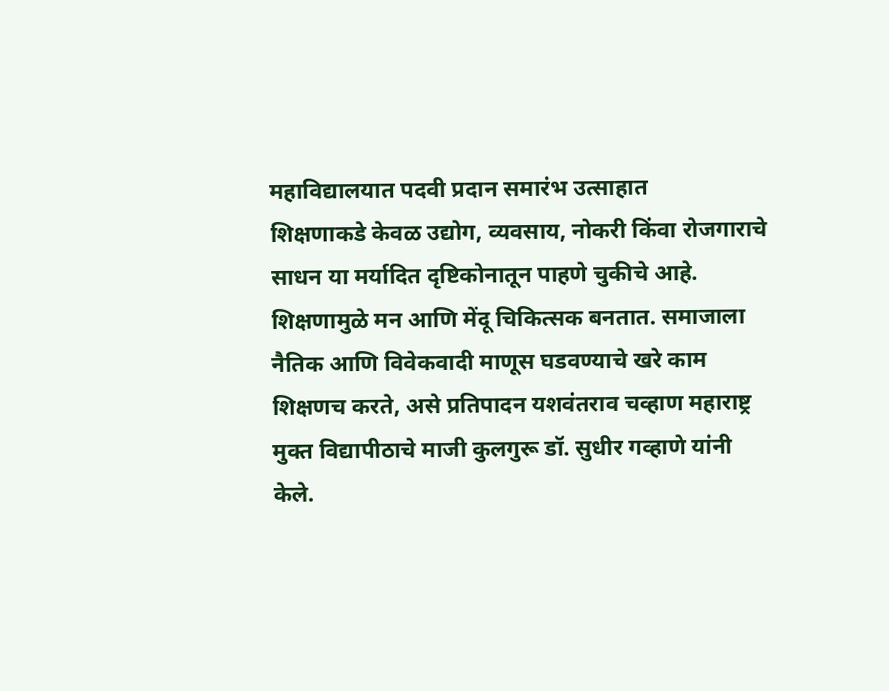महाविद्यालयात पदवी प्रदान समारंभ उत्साहात
शिक्षणाकडे केवळ उद्योग, व्यवसाय, नोकरी किंवा रोजगाराचे साधन या मर्यादित दृष्टिकोनातून पाहणे चुकीचे आहे. शिक्षणामुळे मन आणि मेंदू चिकित्सक बनतात. समाजाला नैतिक आणि विवेकवादी माणूस घडवण्याचे खरे काम शिक्षणच करते, असे प्रतिपादन यशवंतराव चव्हाण महाराष्ट्र मुक्त विद्यापीठाचे माजी कुलगुरू डॉ. सुधीर गव्हाणे यांनी केले.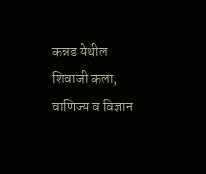कन्नड येथील शिवाजी कला, वाणिज्य व विज्ञान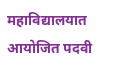महाविद्यालयात आयोजित पदवी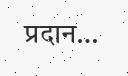प्रदान…